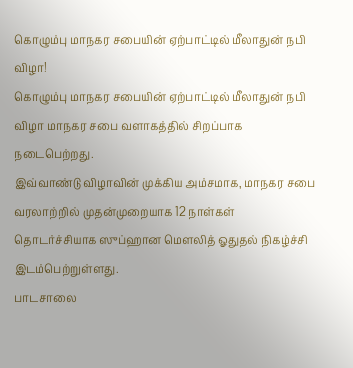கொழும்பு மாநகர சபையின் ஏற்பாட்டில் மீலாதுன் நபி விழா!
கொழும்பு மாநகர சபையின் ஏற்பாட்டில் மீலாதுன் நபி விழா மாநகர சபை வளாகத்தில் சிறப்பாக நடைபெற்றது.
இவ்வாண்டு விழாவின் முக்கிய அம்சமாக, மாநகர சபை வரலாற்றில் முதன்முறையாக 12 நாள்கள் தொடர்ச்சியாக ஸுப்ஹான மௌலித் ஓதுதல் நிகழ்ச்சி இடம்பெற்றுள்ளது.
பாடசாலை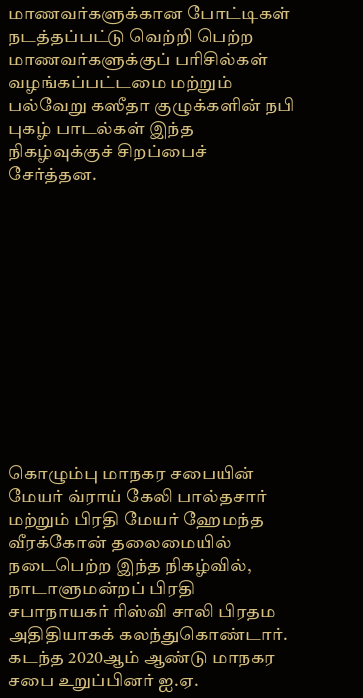மாணவர்களுக்கான போட்டிகள் நடத்தப்பட்டு வெற்றி பெற்ற மாணவர்களுக்குப் பரிசில்கள் வழங்கப்பட்டமை மற்றும் பல்வேறு கஸீதா குழுக்களின் நபி புகழ் பாடல்கள் இந்த நிகழ்வுக்குச் சிறப்பைச் சேர்த்தன.












கொழும்பு மாநகர சபையின் மேயர் வ்ராய் கேலி பால்தசார் மற்றும் பிரதி மேயர் ஹேமந்த வீரக்கோன் தலைமையில் நடைபெற்ற இந்த நிகழ்வில், நாடாளுமன்றப் பிரதி சபாநாயகர் ரிஸ்வி சாலி பிரதம அதிதியாகக் கலந்துகொண்டார்.
கடந்த 2020ஆம் ஆண்டு மாநகர சபை உறுப்பினர் ஐ.ஏ.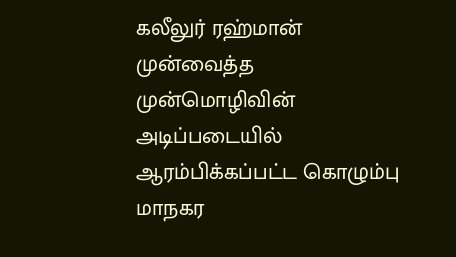கலீலுர் ரஹ்மான் முன்வைத்த முன்மொழிவின் அடிப்படையில் ஆரம்பிக்கப்பட்ட கொழும்பு மாநகர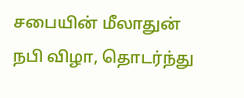சபையின் மீலாதுன் நபி விழா, தொடர்ந்து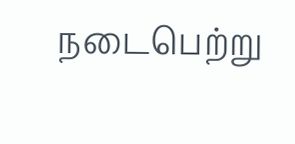நடைபெற்று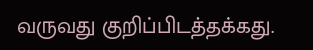வருவது குறிப்பிடத்தக்கது.